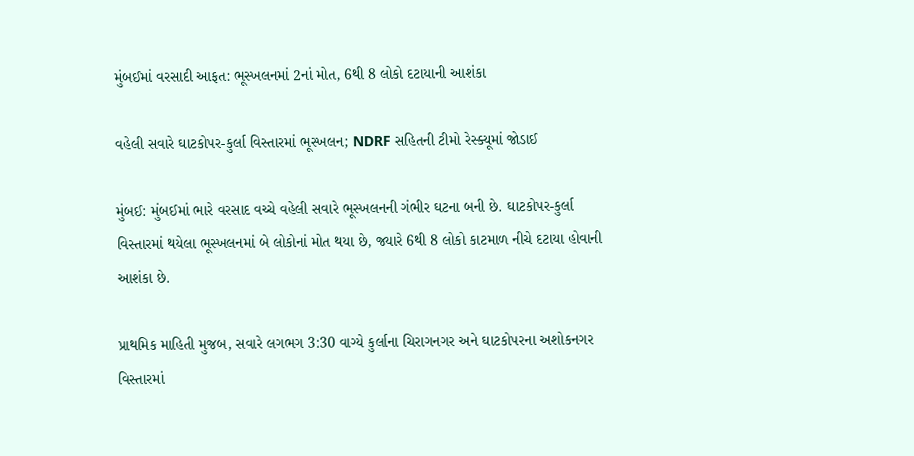મુંબઈમાં વરસાદી આફત: ભૂસ્ખલનમાં 2નાં મોત, 6થી 8 લોકો દટાયાની આશંકા

વહેલી સવારે ઘાટકોપર-કુર્લા વિસ્તારમાં ભૂસ્ખલન; NDRF સહિતની ટીમો રેસ્ક્યૂમાં જોડાઈ

મુંબઈ: મુંબઈમાં ભારે વરસાદ વચ્ચે વહેલી સવારે ભૂસ્ખલનની ગંભીર ઘટના બની છે. ઘાટકોપર-કુર્લા વિસ્તારમાં થયેલા ભૂસ્ખલનમાં બે લોકોનાં મોત થયા છે, જ્યારે 6થી 8 લોકો કાટમાળ નીચે દટાયા હોવાની આશંકા છે.

પ્રાથમિક માહિતી મુજબ, સવારે લગભગ 3:30 વાગ્યે કુર્લાના ચિરાગનગર અને ઘાટકોપરના અશોકનગર વિસ્તારમાં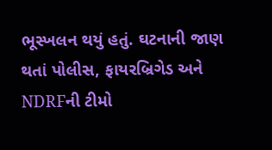ભૂસ્ખલન થયું હતું. ઘટનાની જાણ થતાં પોલીસ, ફાયરબ્રિગેડ અને NDRFની ટીમો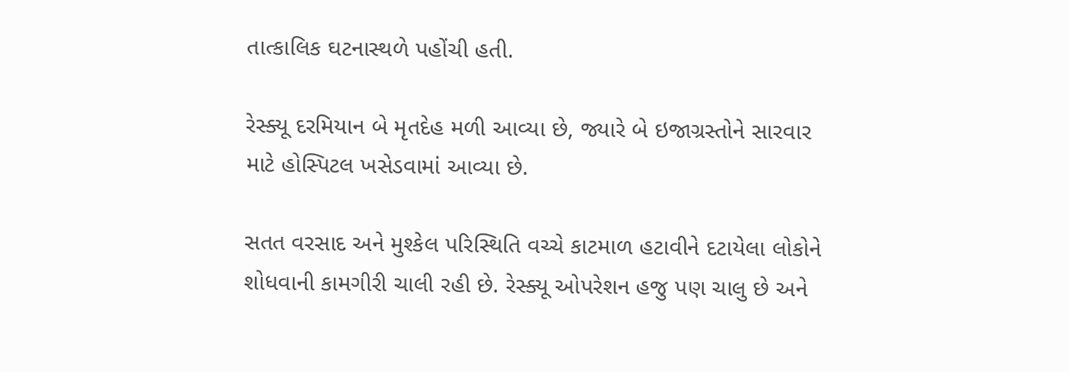તાત્કાલિક ઘટનાસ્થળે પહોંચી હતી.

રેસ્ક્યૂ દરમિયાન બે મૃતદેહ મળી આવ્યા છે, જ્યારે બે ઇજાગ્રસ્તોને સારવાર માટે હોસ્પિટલ ખસેડવામાં આવ્યા છે.

સતત વરસાદ અને મુશ્કેલ પરિસ્થિતિ વચ્ચે કાટમાળ હટાવીને દટાયેલા લોકોને શોધવાની કામગીરી ચાલી રહી છે. રેસ્ક્યૂ ઓપરેશન હજુ પણ ચાલુ છે અને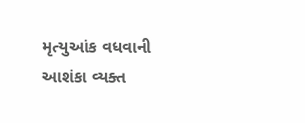મૃત્યુઆંક વધવાની આશંકા વ્યક્ત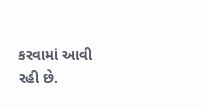કરવામાં આવી રહી છે.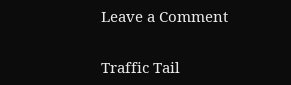Leave a Comment

Traffic Tail